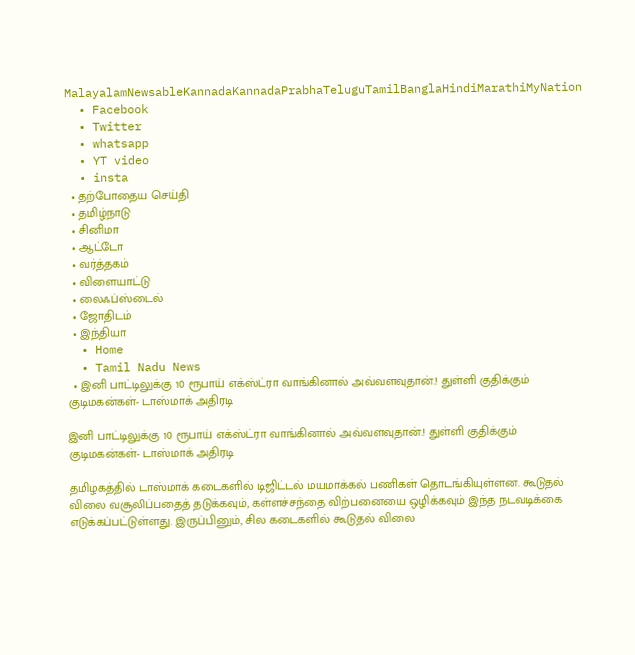MalayalamNewsableKannadaKannadaPrabhaTeluguTamilBanglaHindiMarathiMyNation
  • Facebook
  • Twitter
  • whatsapp
  • YT video
  • insta
  • தற்போதைய செய்தி
  • தமிழ்நாடு
  • சினிமா
  • ஆட்டோ
  • வர்த்தகம்
  • விளையாட்டு
  • லைஃப்ஸ்டைல்
  • ஜோதிடம்
  • இந்தியா
  • Home
  • Tamil Nadu News
  • இனி பாட்டிலுக்கு 10 ரூபாய் எக்ஸ்ட்ரா வாங்கினால் அவ்வளவுதான்.! துள்ளி குதிக்கும் குடிமகன்கள்- டாஸ்மாக் அதிரடி

இனி பாட்டிலுக்கு 10 ரூபாய் எக்ஸ்ட்ரா வாங்கினால் அவ்வளவுதான்.! துள்ளி குதிக்கும் குடிமகன்கள்- டாஸ்மாக் அதிரடி

தமிழகத்தில் டாஸ்மாக் கடைகளில் டிஜிட்டல் மயமாக்கல் பணிகள் தொடங்கியுள்ளன. கூடுதல் விலை வசூலிப்பதைத் தடுக்கவும், கள்ளச்சந்தை விற்பனையை ஒழிக்கவும் இந்த நடவடிக்கை எடுக்கப்பட்டுள்ளது. இருப்பினும், சில கடைகளில் கூடுதல் விலை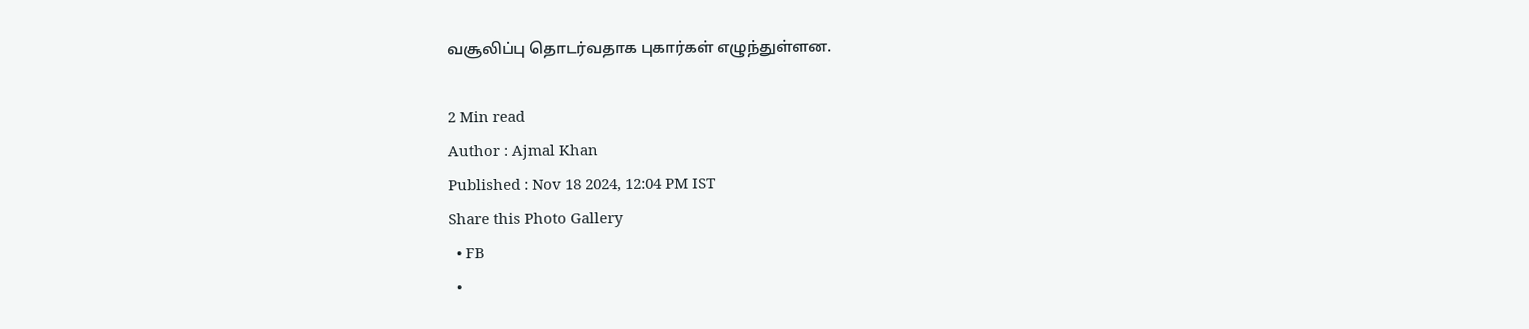வசூலிப்பு தொடர்வதாக புகார்கள் எழுந்துள்ளன.

2 Min read
Author : Ajmal Khan
Published : Nov 18 2024, 12:04 PM IST
Share this Photo Gallery
  • FB
  •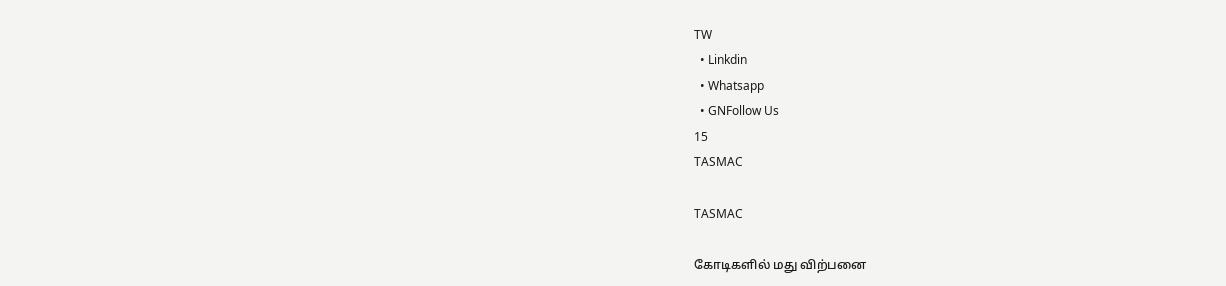TW
  • Linkdin
  • Whatsapp
  • GNFollow Us
15
TASMAC

TASMAC

கோடிகளில் மது விற்பனை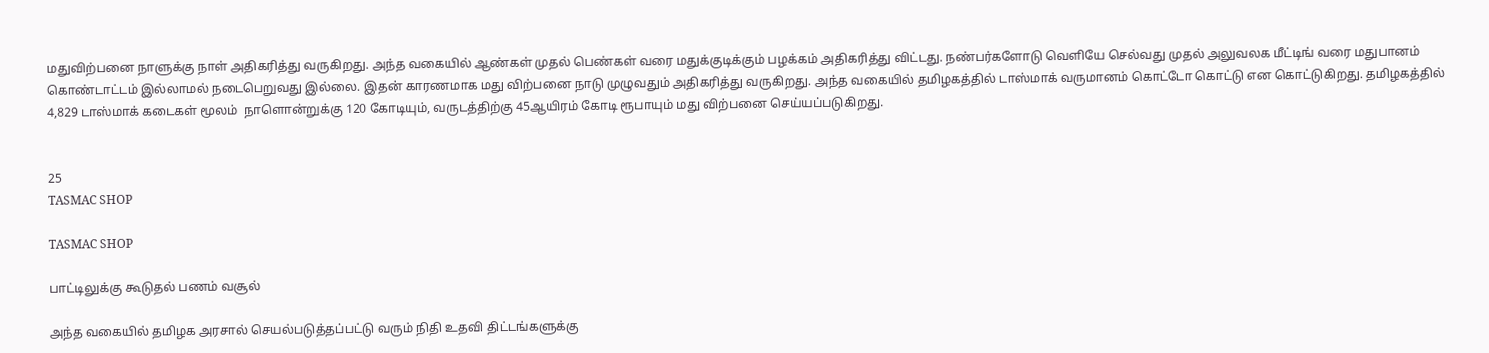மதுவிற்பனை நாளுக்கு நாள் அதிகரித்து வருகிறது. அந்த வகையில் ஆண்கள் முதல் பெண்கள் வரை மதுக்குடிக்கும் பழக்கம் அதிகரித்து விட்டது. நண்பர்களோடு வெளியே செல்வது முதல் அலுவலக மீட்டிங் வரை மதுபானம் கொண்டாட்டம் இல்லாமல் நடைபெறுவது இல்லை. இதன் காரணமாக மது விற்பனை நாடு முழுவதும் அதிகரித்து வருகிறது. அந்த வகையில் தமிழகத்தில் டாஸ்மாக் வருமானம் கொட்டோ கொட்டு என கொட்டுகிறது. தமிழகத்தில் 4,829 டாஸ்மாக் கடைகள் மூலம்  நாளொன்றுக்கு 120 கோடியும், வருடத்திற்கு 45ஆயிரம் கோடி ரூபாயும் மது விற்பனை செய்யப்படுகிறது.


25
TASMAC SHOP

TASMAC SHOP

பாட்டிலுக்கு கூடுதல் பணம் வசூல்

அந்த வகையில் தமிழக அரசால் செயல்படுத்தப்பட்டு வரும் நிதி உதவி திட்டங்களுக்கு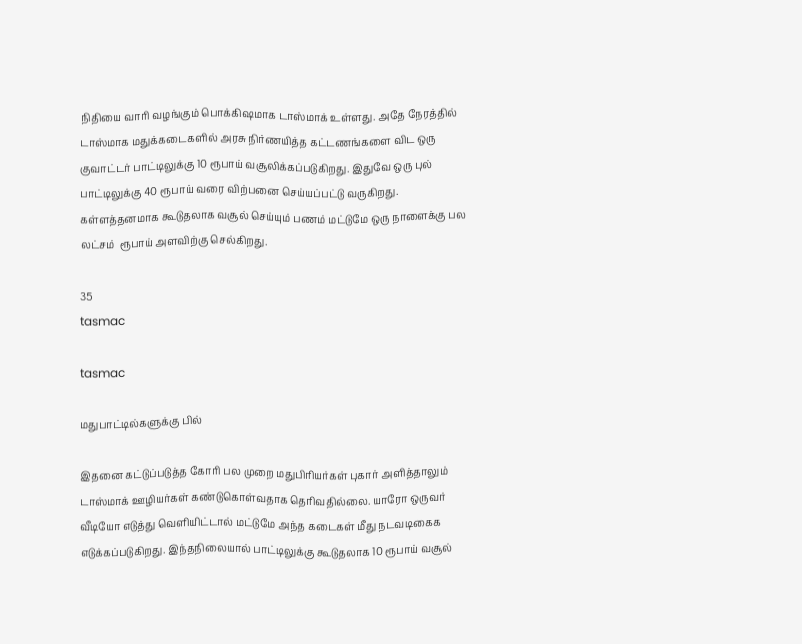நிதியை வாரி வழங்கும் பொக்கிஷமாக டாஸ்மாக் உள்ளது. அதே நேரத்தில் டாஸ்மாக மதுக்கடைகளில் அரசு நிர்ணயித்த கட்டணங்களை விட ஒரு குவாட்டர் பாட்டிலுக்கு 10 ரூபாய் வசூலிக்கப்படுகிறது. இதுவே ஒரு புல் பாட்டிலுக்கு 40 ரூபாய் வரை விற்பனை செய்யப்பட்டு வருகிறது. கள்ளத்தனமாக கூடுதலாக வசூல் செய்யும் பணம் மட்டுமே ஒரு நாளைக்கு பல லட்சம்  ரூபாய் அளவிற்கு செல்கிறது.

35
tasmac

tasmac

மதுபாட்டில்களுக்கு பில்

இதனை கட்டுப்படுத்த கோரி பல முறை மதுபிரியர்கள் புகார் அளித்தாலும் டாஸ்மாக் ஊழியர்கள் கண்டுகொள்வதாக தெரிவதில்லை. யாரோ ஒருவர் வீடியோ எடுத்து வெளியிட்டால் மட்டுமே அந்த கடைகள் மீது நடவடிகைக எடுக்கப்படுகிறது. இந்தநிலையால் பாட்டிலுக்கு கூடுதலாக 10 ரூபாய் வசூல்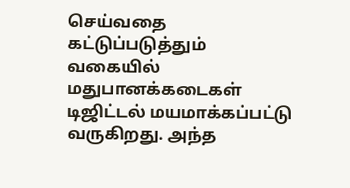செய்வதை கட்டுப்படுத்தும் வகையில் மதுபானக்கடைகள் டிஜிட்டல் மயமாக்கப்பட்டு வருகிறது. அந்த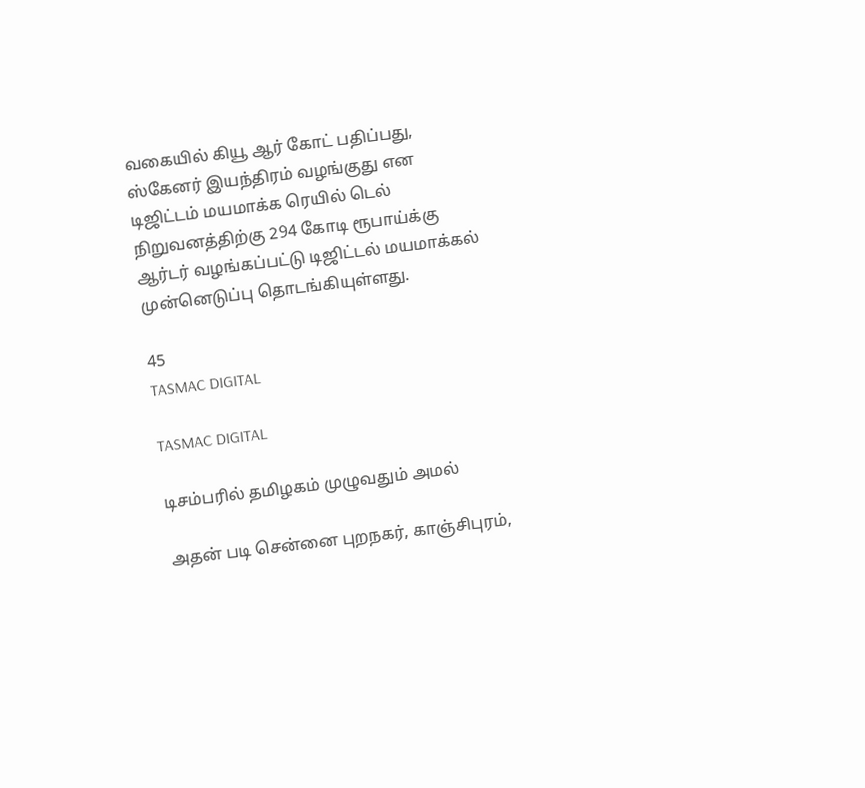வகையில் கியூ ஆர் கோட் பதிப்பது, ஸ்கேனர் இயந்திரம் வழங்குது என டிஜிட்டம் மயமாக்க ரெயில் டெல் நிறுவனத்திற்கு 294 கோடி ரூபாய்க்கு ஆர்டர் வழங்கப்பட்டு டிஜிட்டல் மயமாக்கல் முன்னெடுப்பு தொடங்கியுள்ளது.

45
TASMAC DIGITAL

TASMAC DIGITAL

டிசம்பரில் தமிழகம் முழுவதும் அமல்

அதன் படி சென்னை புறநகர், காஞ்சிபுரம்,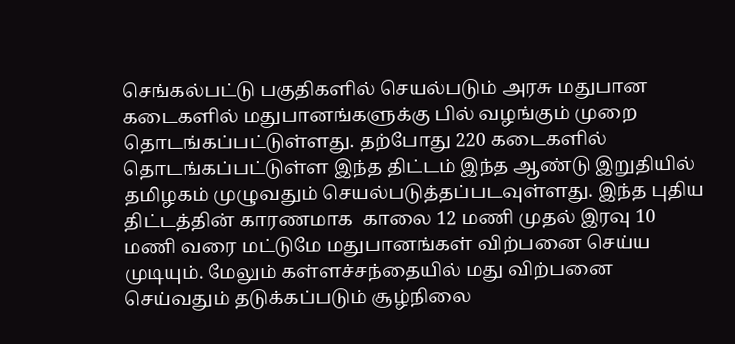செங்கல்பட்டு பகுதிகளில் செயல்படும் அரசு மதுபான கடைகளில் மதுபானங்களுக்கு பில் வழங்கும் முறை தொடங்கப்பட்டுள்ளது. தற்போது 220 கடைகளில் தொடங்கப்பட்டுள்ள இந்த திட்டம் இந்த ஆண்டு இறுதியில் தமிழகம் முழுவதும் செயல்படுத்தப்படவுள்ளது. இந்த புதிய திட்டத்தின் காரணமாக  காலை 12 மணி முதல் இரவு 10 மணி வரை மட்டுமே மதுபானங்கள் விற்பனை செய்ய முடியும். மேலும் கள்ளச்சந்தையில் மது விற்பனை செய்வதும் தடுக்கப்படும் சூழ்நிலை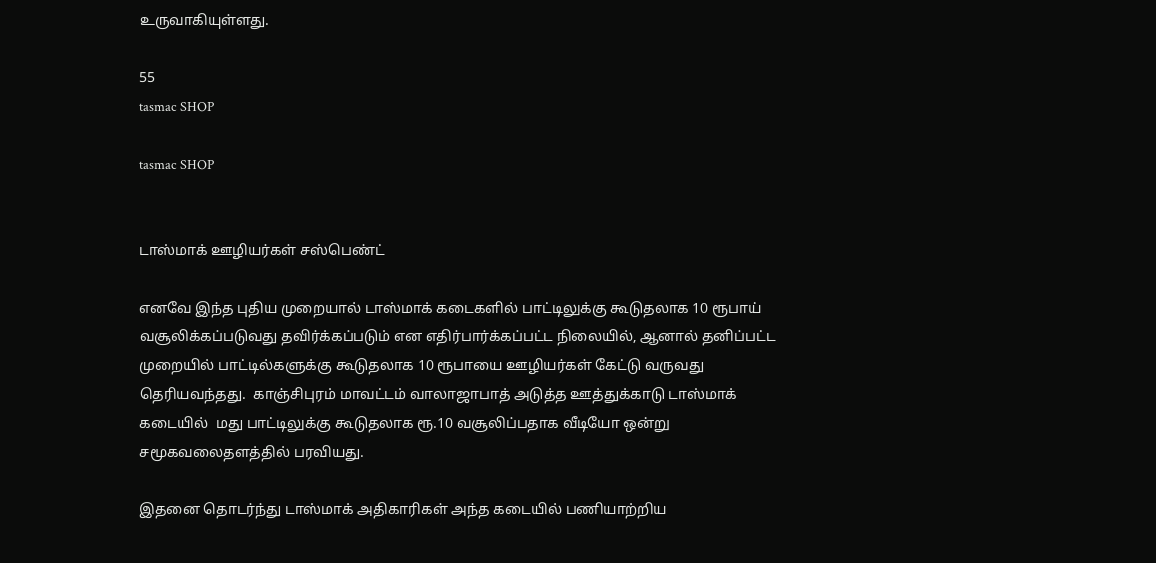உருவாகியுள்ளது.

55
tasmac SHOP

tasmac SHOP


டாஸ்மாக் ஊழியர்கள் சஸ்பெண்ட்

எனவே இந்த புதிய முறையால் டாஸ்மாக் கடைகளில் பாட்டிலுக்கு கூடுதலாக 10 ரூபாய் வசூலிக்கப்படுவது தவிர்க்கப்படும் என எதிர்பார்க்கப்பட்ட நிலையில், ஆனால் தனிப்பட்ட முறையில் பாட்டில்களுக்கு கூடுதலாக 10 ரூபாயை ஊழியர்கள் கேட்டு வருவது தெரியவந்தது.  காஞ்சிபுரம் மாவட்டம் வாலாஜாபாத் அடுத்த ஊத்துக்காடு டாஸ்மாக் கடையில்  மது பாட்டிலுக்கு கூடுதலாக ரூ.10 வசூலிப்பதாக வீடியோ ஒன்று சமூகவலைதளத்தில் பரவியது.

இதனை தொடர்ந்து டாஸ்மாக் அதிகாரிகள் அந்த கடையில் பணியாற்றிய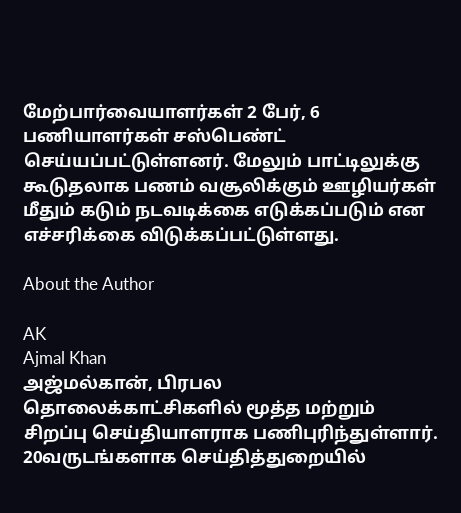மேற்பார்வையாளர்கள் 2 பேர், 6 பணியாளர்கள் சஸ்பெண்ட் செய்யப்பட்டுள்ளனர். மேலும் பாட்டிலுக்கு கூடுதலாக பணம் வசூலிக்கும் ஊழியர்கள் மீதும் கடும் நடவடிக்கை எடுக்கப்படும் என எச்சரிக்கை விடுக்கப்பட்டுள்ளது.

About the Author

AK
Ajmal Khan
அஜ்மல்கான், பிரபல தொலைக்காட்சிகளில் மூத்த மற்றும் சிறப்பு செய்தியாளராக பணிபுரிந்துள்ளார். 20வருடங்களாக செய்தித்துறையில்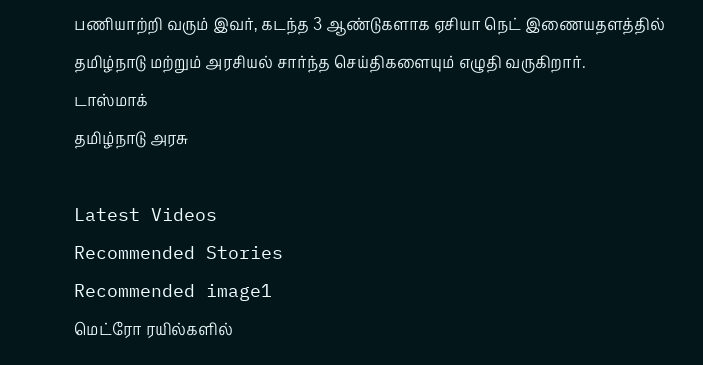பணியாற்றி வரும் இவர், கடந்த 3 ஆண்டுகளாக ஏசியா நெட் இணையதளத்தில் தமிழ்நாடு மற்றும் அரசியல் சார்ந்த செய்திகளையும் எழுதி வருகிறார்.
டாஸ்மாக்
தமிழ்நாடு அரசு

Latest Videos
Recommended Stories
Recommended image1
மெட்ரோ ரயில்களில்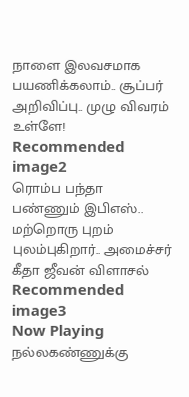நாளை இலவசமாக பயணிக்கலாம்.. சூப்பர் அறிவிப்பு.. முழு விவரம் உள்ளே!
Recommended image2
ரொம்ப பந்தா பண்ணும் இபிஎஸ்.. மற்றொரு புறம் புலம்புகிறார்.. அமைச்சர் கீதா ஜீவன் விளாசல்
Recommended image3
Now Playing
நல்லகண்ணுக்கு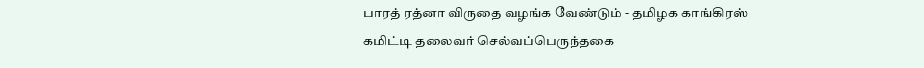பாரத் ரத்னா விருதை வழங்க வேண்டும் - தமிழக காங்கிரஸ் கமிட்டி தலைவர் செல்வப்பெருந்தகை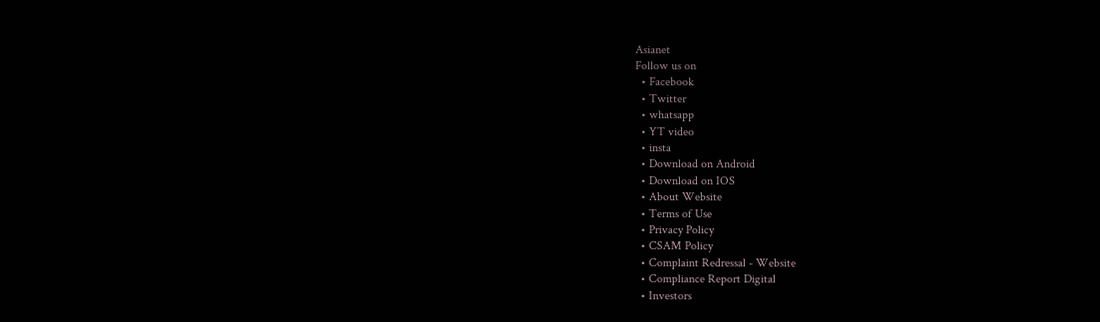Asianet
Follow us on
  • Facebook
  • Twitter
  • whatsapp
  • YT video
  • insta
  • Download on Android
  • Download on IOS
  • About Website
  • Terms of Use
  • Privacy Policy
  • CSAM Policy
  • Complaint Redressal - Website
  • Compliance Report Digital
  • Investors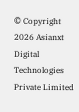© Copyright 2026 Asianxt Digital Technologies Private Limited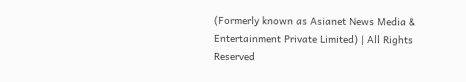(Formerly known as Asianet News Media & Entertainment Private Limited) | All Rights Reserved